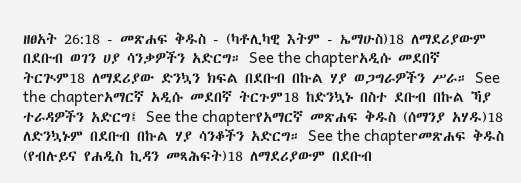ዘፀአት 26:18 - መጽሐፍ ቅዱስ - (ካቶሊካዊ እትም - ኤማሁስ)18 ለማደሪያውም በደቡብ ወገን ሀያ ሳንቃዎችን አድርግ። See the chapterአዲሱ መደበኛ ትርጒም18 ለማደሪያው ድንኳን ክፍል በደቡብ በኩል ሃያ ወጋግራዎችን ሥራ። See the chapterአማርኛ አዲሱ መደበኛ ትርጉም18 ከድንኳኑ በስተ ደቡብ በኩል ኻያ ተራዳዎችን አድርግ፤ See the chapterየአማርኛ መጽሐፍ ቅዱስ (ሰማንያ አሃዱ)18 ለድንኳኑም በደቡብ በኩል ሃያ ሳንቆችን አድርግ። See the chapterመጽሐፍ ቅዱስ (የብሉይና የሐዲስ ኪዳን መጻሕፍት)18 ለማደሪያውም በደቡብ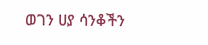ወገን ሀያ ሳንቆችን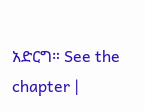አድርግ። See the chapter |